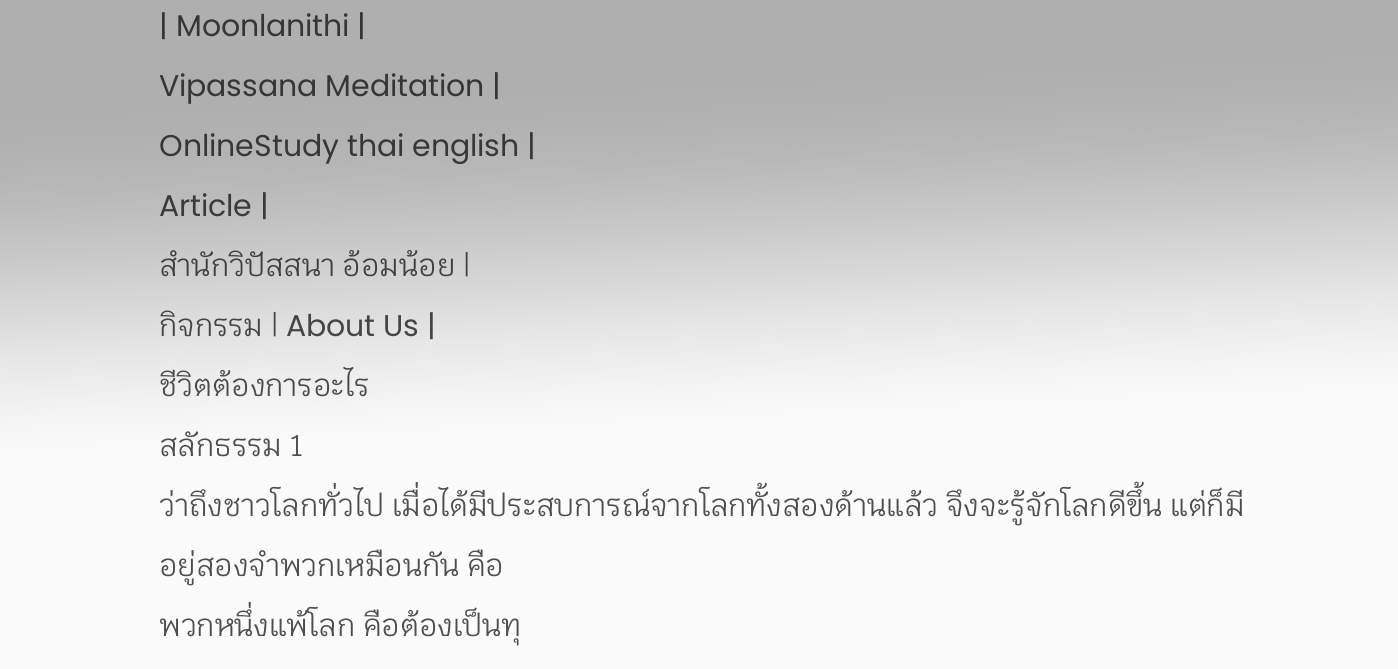| Moonlanithi |
Vipassana Meditation |
OnlineStudy thai english |
Article |
สำนักวิปัสสนา อ้อมน้อย |
กิจกรรม | About Us |
ชีวิตต้องการอะไร
สลักธรรม 1
ว่าถึงชาวโลกทั่วไป เมื่อได้มีประสบการณ์จากโลกทั้งสองด้านแล้ว จึงจะรู้จักโลกดีขึ้น แต่ก็มีอยู่สองจำพวกเหมือนกัน คือ
พวกหนึ่งแพ้โลก คือต้องเป็นทุ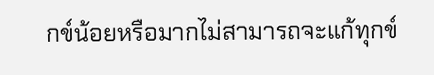กข์น้อยหรือมากไม่สามารถจะแก้ทุกข์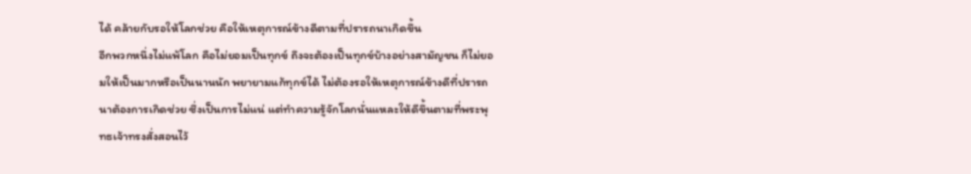ได้ คล้ายกับรอให้โลกช่วย คือให้เหตุการณ์ข้างดีตามที่ปรารถนาเกิดขึ้น
อีกพวกหนึ่งไม่แพ้โลก คือไม่ยอมเป็นทุกข์ ถึงจะต้องเป็นทุกข์บ้างอย่างสามัญชน ก็ไม่ยอมให้เป็นมากหรือเป็นนานนัก พยายามแก้ทุกข์ได้ ไม่ต้องรอให้เหตุการณ์ข้างดีที่ปรารถนาต้องการเกิดช่วย ซึ่งเป็นการไม่แน่ แต่ทำความรู้จักโลกนั่นแหละให้ดีขึ้นตามที่พระพุทธเจ้าทรงสั่งสอนไว้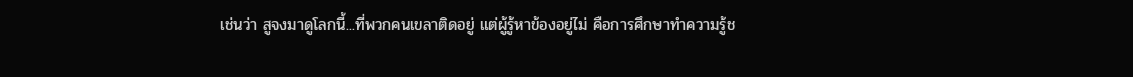เช่นว่า สูจงมาดูโลกนี้...ที่พวกคนเขลาติดอยู่ แต่ผู้รู้หาข้องอยู่ไม่ คือการศึกษาทำความรู้ช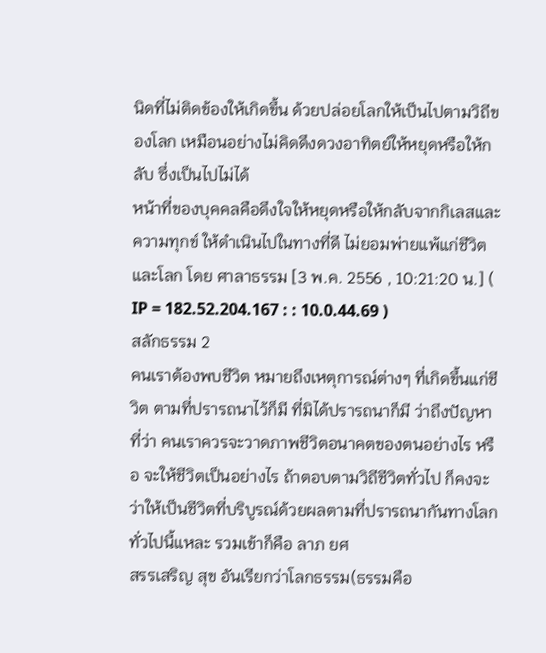นิดที่ไม่ติดข้องให้เกิดขึ้น ด้วยปล่อยโลกให้เป็นไปตามวิถีของโลก เหมือนอย่างไม่คิดดึงดวงอาทิตย์ให้หยุดหรือให้กลับ ซึ่งเป็นไปไม่ได้
หน้าที่ของบุคคลคือดึงใจให้หยุดหรือให้กลับจากกิเลสและความทุกข์ ให้ดำเนินไปในทางที่ดี ไม่ยอมพ่ายแพ้แก่ชีวิตและโลก โดย ศาลาธรรม [3 พ.ค. 2556 , 10:21:20 น.] ( IP = 182.52.204.167 : : 10.0.44.69 )
สลักธรรม 2
คนเราต้องพบชีวิต หมายถึงเหตุการณ์ต่างๆ ที่เกิดขึ้นแก่ชีวิต ตามที่ปรารถนาไว้ก็มี ที่มิได้ปรารถนาก็มี ว่าถึงปัญหาที่ว่า คนเราควรจะวาดภาพชีวิตอนาคตของตนอย่างไร หรือ จะให้ชีวิตเป็นอย่างไร ถ้าตอบตามวิถีชีวิตทั่วไป ก็คงจะว่าให้เป็นชีวิตที่บริบูรณ์ด้วยผลตามที่ปรารถนากันทางโลกทั่วไปนี้แหละ รวมเข้าก็คือ ลาภ ยศ
สรรเสริญ สุข อันเรียกว่าโลกธรรม(ธรรมคือ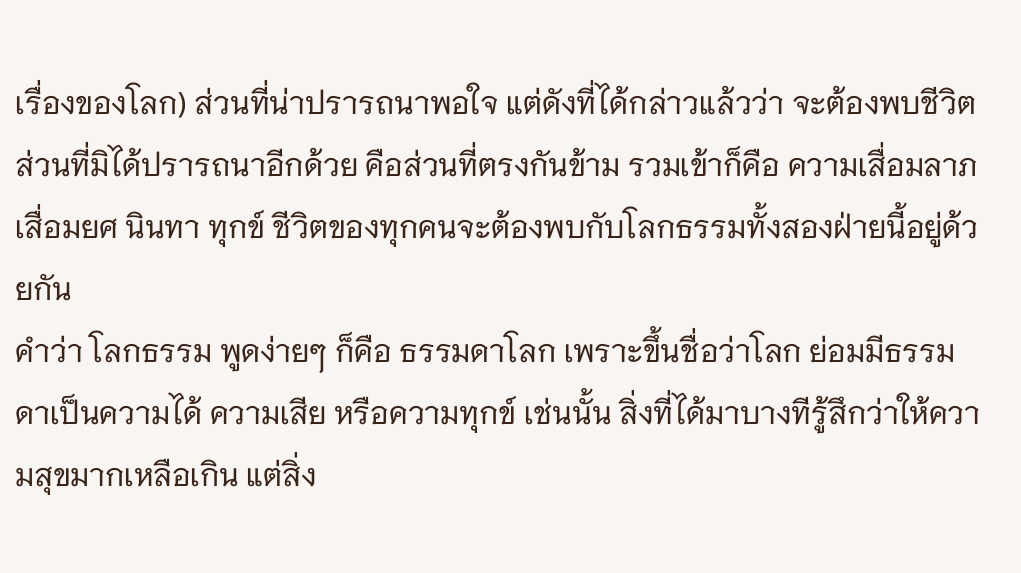เรื่องของโลก) ส่วนที่น่าปรารถนาพอใจ แต่ดังที่ได้กล่าวแล้วว่า จะต้องพบชีวิตส่วนที่มิได้ปรารถนาอีกด้วย คือส่วนที่ตรงกันข้าม รวมเข้าก็คือ ความเสื่อมลาภ เสื่อมยศ นินทา ทุกข์ ชีวิตของทุกคนจะต้องพบกับโลกธรรมทั้งสองฝ่ายนี้อยู่ด้วยกัน
คำว่า โลกธรรม พูดง่ายๆ ก็คือ ธรรมดาโลก เพราะขึ้นชื่อว่าโลก ย่อมมีธรรมดาเป็นความได้ ความเสีย หรือความทุกข์ เช่นนั้น สิ่งที่ได้มาบางทีรู้สึกว่าให้ความสุขมากเหลือเกิน แต่สิ่ง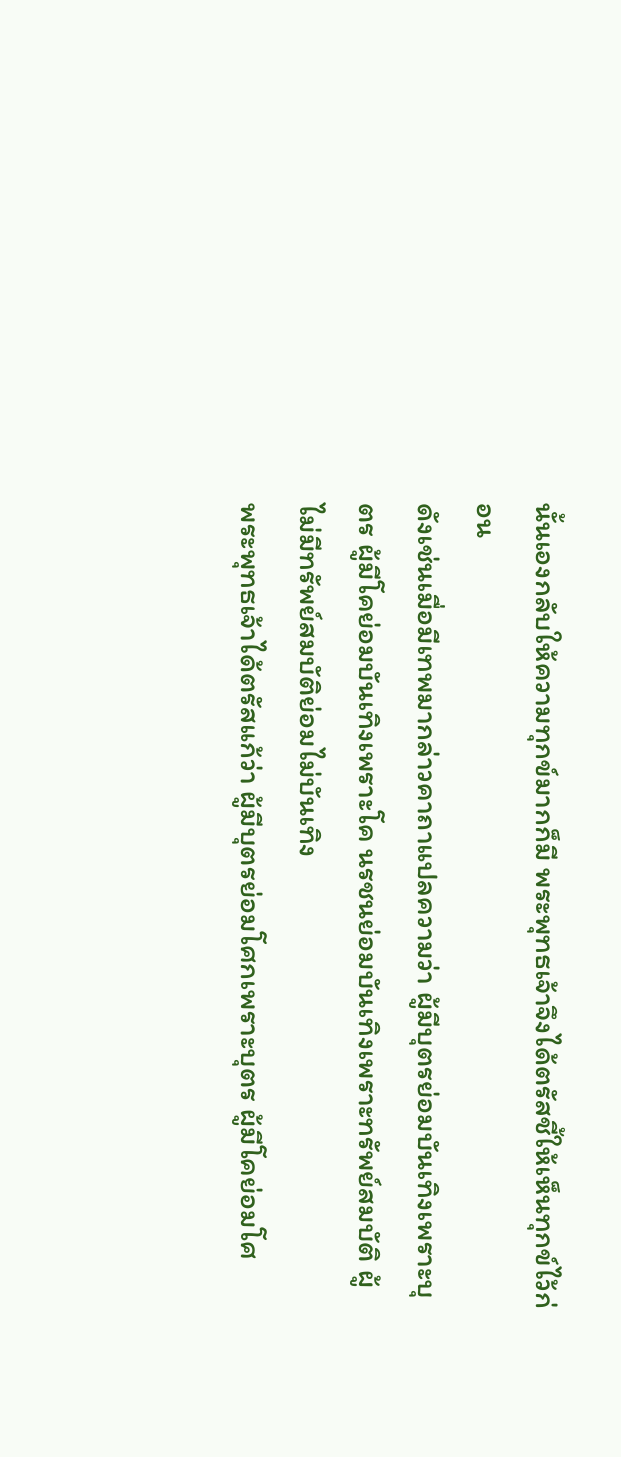นั้นเองกลับให้ความทุกข์มากก็มี พระพุทธเจ้าจึงได้ตรัสชี้ให้เห็นทุกข์ไว้ก่อน
ดังเช่นเมื่อมีเทพมากล่าวคาถาแปลความว่า ผู้มีบุตรย่อมบันเทิงเพราะบุตร ผู้มีโคย่อมบันเทิงเพราะโค นรชนย่อมบันเทิงเพราะทรัพย์สมบัติ ผู้ไม่มีทรัพย์สมบัติย่อมไม่บันเทิง
พระพุทธเจ้าได้ตรัสแก้ว่า ผู้มีบุตรย่อมโศกเพราะบุตร ผู้มีโคย่อมโศ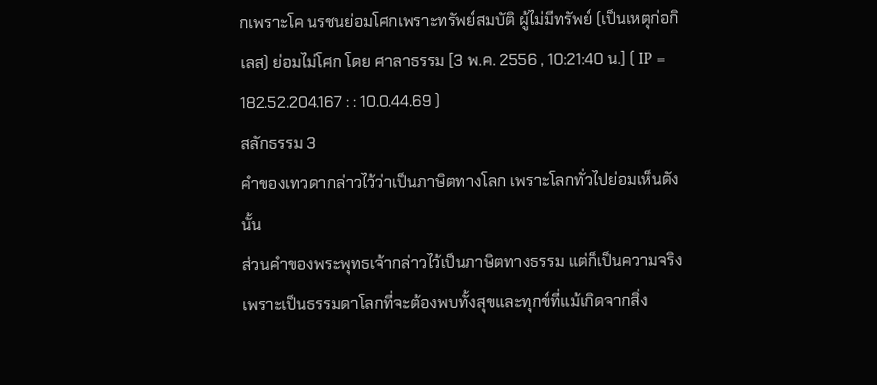กเพราะโค นรชนย่อมโศกเพราะทรัพย์สมบัติ ผู้ไม่มีทรัพย์ (เป็นเหตุก่อกิเลส) ย่อมไม่โศก โดย ศาลาธรรม [3 พ.ค. 2556 , 10:21:40 น.] ( IP = 182.52.204.167 : : 10.0.44.69 )
สลักธรรม 3
คำของเทวดากล่าวไว้ว่าเป็นภาษิตทางโลก เพราะโลกทั่วไปย่อมเห็นดังนั้น
ส่วนคำของพระพุทธเจ้ากล่าวไว้เป็นภาษิตทางธรรม แต่ก็เป็นความจริง
เพราะเป็นธรรมดาโลกที่จะต้องพบทั้งสุขและทุกข์ที่แม้เกิดจากสิ่ง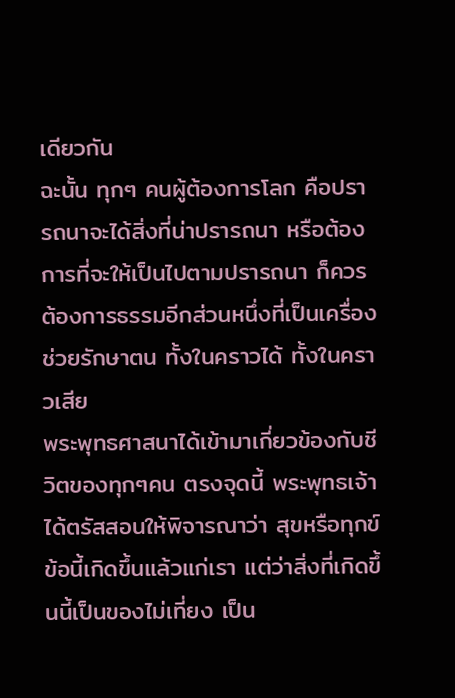เดียวกัน
ฉะนั้น ทุกๆ คนผู้ต้องการโลก คือปรารถนาจะได้สิ่งที่น่าปรารถนา หรือต้องการที่จะให้เป็นไปตามปรารถนา ก็ควรต้องการธรรมอีกส่วนหนึ่งที่เป็นเครื่องช่วยรักษาตน ทั้งในคราวได้ ทั้งในคราวเสีย
พระพุทธศาสนาได้เข้ามาเกี่ยวข้องกับชีวิตของทุกๆคน ตรงจุดนี้ พระพุทธเจ้าได้ตรัสสอนให้พิจารณาว่า สุขหรือทุกข์ข้อนี้เกิดขึ้นแล้วแก่เรา แต่ว่าสิ่งที่เกิดขึ้นนี้เป็นของไม่เที่ยง เป็น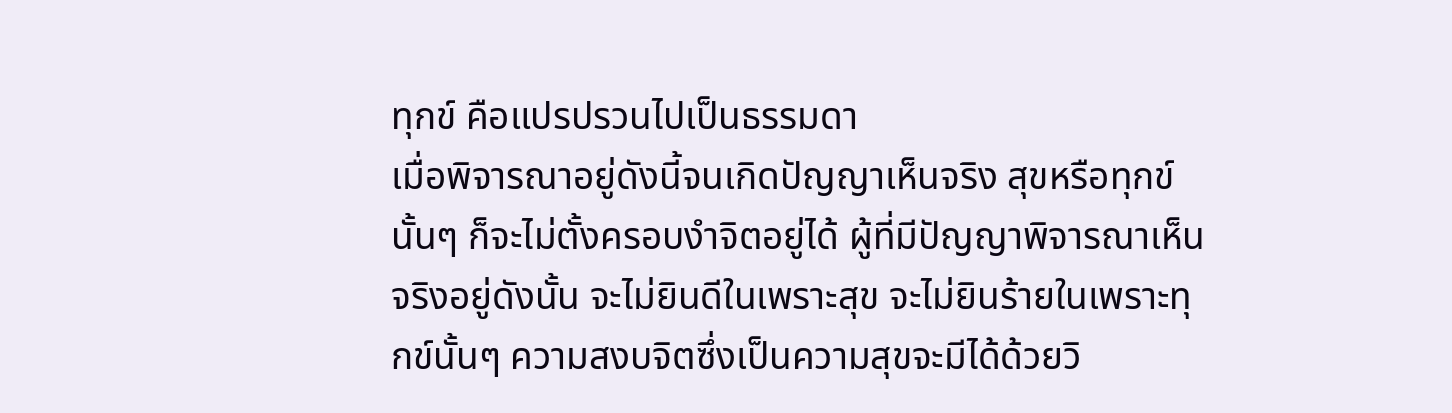ทุกข์ คือแปรปรวนไปเป็นธรรมดา
เมื่อพิจารณาอยู่ดังนี้จนเกิดปัญญาเห็นจริง สุขหรือทุกข์นั้นๆ ก็จะไม่ตั้งครอบงำจิตอยู่ได้ ผู้ที่มีปัญญาพิจารณาเห็นจริงอยู่ดังนั้น จะไม่ยินดีในเพราะสุข จะไม่ยินร้ายในเพราะทุกข์นั้นๆ ความสงบจิตซึ่งเป็นความสุขจะมีได้ด้วยวิ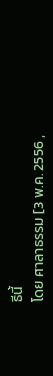ธีนี้
โดย ศาลาธรรม [3 พ.ค. 2556 ,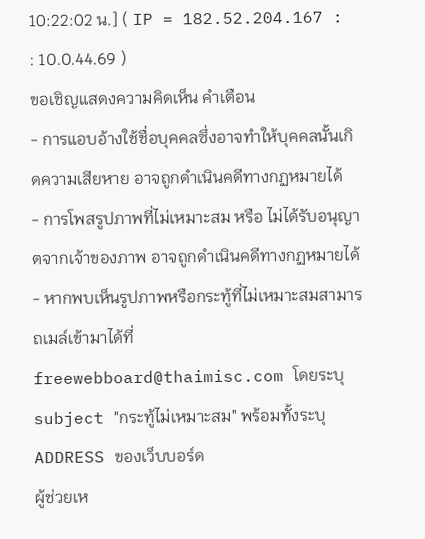10:22:02 น.] ( IP = 182.52.204.167 : : 10.0.44.69 )
ขอเชิญแสดงความคิดเห็น คำเตือน
- การแอบอ้างใช้ชื่อบุคคลซึ่งอาจทำให้บุคคลนั้นเกิดความเสียหาย อาจถูกดำเนินคดีทางกฏหมายได้
- การโพสรูปภาพที่ไม่เหมาะสม หรือ ไม่ได้รับอนุญาตจากเจ้าของภาพ อาจถูกดำเนินคดีทางกฏหมายได้
- หากพบเห็นรูปภาพหรือกระทู้ที่ไม่เหมาะสมสามารถเมล์เข้ามาได้ที่ freewebboard@thaimisc.com โดยระบุ subject "กระทู้ไม่เหมาะสม" พร้อมทั้งระบุ ADDRESS ของเว็บบอร์ด
ผู้ช่วยเห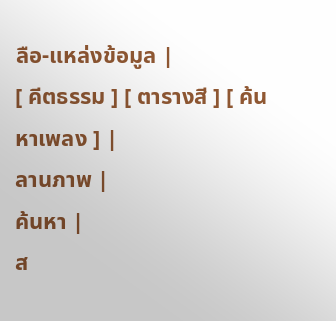ลือ-แหล่งข้อมูล |
[ คีตธรรม ] [ ตารางสี ] [ ค้นหาเพลง ] |
ลานภาพ |
ค้นหา |
ส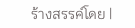ร้างสรรค์โดย |